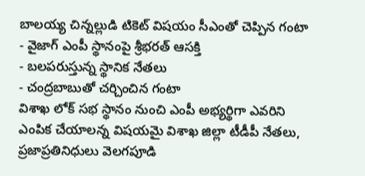బాలయ్య చిన్నల్లుడి టికెట్ విషయం సీఎంతో చెప్పిన గంటా
- వైజాగ్ ఎంపీ స్థానంపై శ్రీభరత్ ఆసక్తి
- బలపరుస్తున్న స్థానిక నేతలు
- చంద్రబాబుతో చర్చించిన గంటా
విశాఖ లోక్ సభ స్థానం నుంచి ఎంపీ అభ్యర్థిగా ఎవరిని ఎంపిక చేయాలన్న విషయమై విశాఖ జిల్లా టీడీపీ నేతలు, ప్రజాప్రతినిధులు వెలగపూడి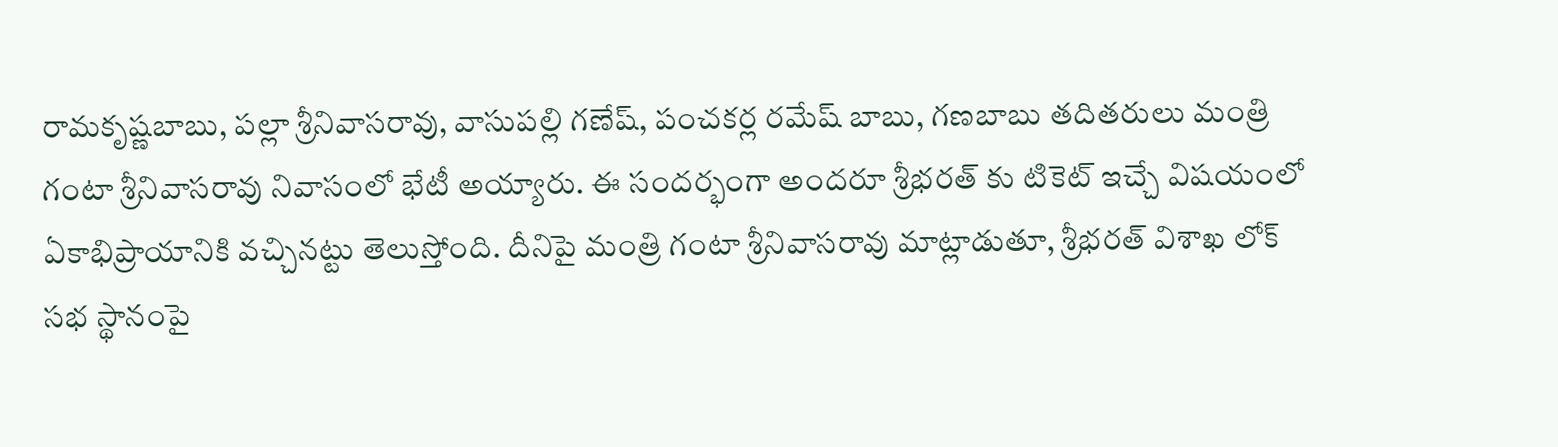రామకృష్ణబాబు, పల్లా శ్రీనివాసరావు, వాసుపల్లి గణేష్, పంచకర్ల రమేష్ బాబు, గణబాబు తదితరులు మంత్రి గంటా శ్రీనివాసరావు నివాసంలో భేటీ అయ్యారు. ఈ సందర్భంగా అందరూ శ్రీభరత్ కు టికెట్ ఇచ్చే విషయంలో ఏకాభిప్రాయానికి వచ్చినట్టు తెలుస్తోంది. దీనిపై మంత్రి గంటా శ్రీనివాసరావు మాట్లాడుతూ, శ్రీభరత్ విశాఖ లోక్ సభ స్థానంపై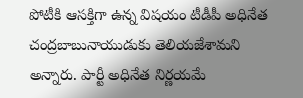పోటీకి ఆసక్తిగా ఉన్న విషయం టీడీపీ అధినేత చంద్రబాబునాయుడుకు తెలియజేశామని అన్నారు. పార్టీ అధినేత నిర్ణయమే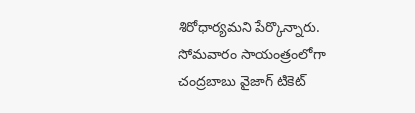శిరోధార్యమని పేర్కొన్నారు. సోమవారం సాయంత్రంలోగా చంద్రబాబు వైజాగ్ టికెట్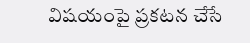విషయంపై ప్రకటన చేసే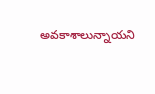అవకాశాలున్నాయని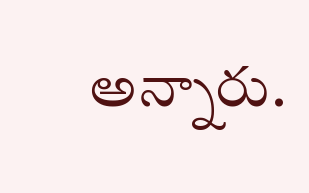అన్నారు.